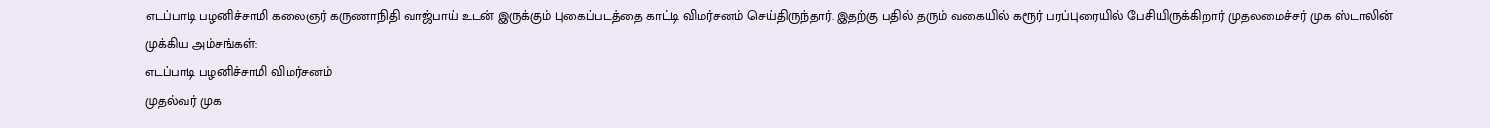எடப்பாடி பழனிச்சாமி கலைஞர் கருணாநிதி வாஜ்பாய் உடன் இருக்கும் புகைப்படத்தை காட்டி விமர்சனம் செய்திருந்தார். இதற்கு பதில் தரும் வகையில் கரூர் பரப்புரையில் பேசியிருக்கிறார் முதலமைச்சர் முக ஸ்டாலின்
முக்கிய அம்சங்கள்:
எடப்பாடி பழனிச்சாமி விமர்சனம்
முதல்வர் முக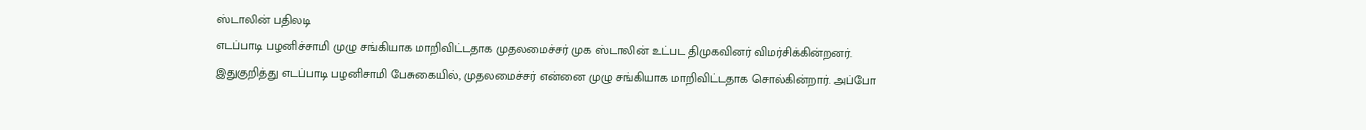ஸ்டாலின் பதிலடி
எடப்பாடி பழனிச்சாமி முழு சங்கியாக மாறிவிட்டதாக முதலமைச்சர் முக ஸ்டாலின் உட்பட திமுகவினர் விமர்சிக்கின்றனர். இதுகுறித்து எடப்பாடி பழனிசாமி பேசுகையில், முதலமைச்சர் என்னை முழு சங்கியாக மாறிவிட்டதாக சொல்கின்றார். அப்போ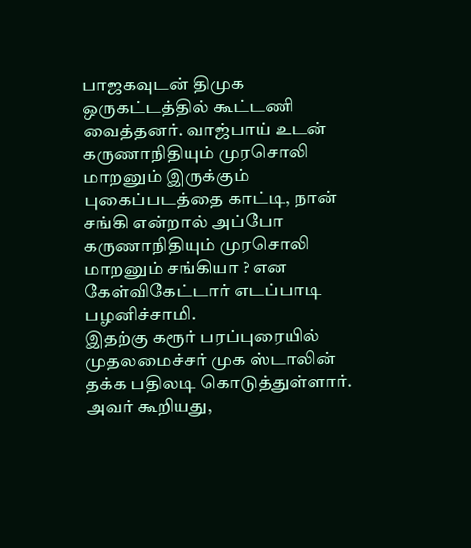பாஜகவுடன் திமுக ஒருகட்டத்தில் கூட்டணி வைத்தனர். வாஜ்பாய் உடன் கருணாநிதியும் முரசொலி மாறனும் இருக்கும் புகைப்படத்தை காட்டி, நான் சங்கி என்றால் அப்போ கருணாநிதியும் முரசொலி மாறனும் சங்கியா ? என கேள்விகேட்டார் எடப்பாடி பழனிச்சாமி.
இதற்கு கரூர் பரப்புரையில் முதலமைச்சர் முக ஸ்டாலின் தக்க பதிலடி கொடுத்துள்ளார். அவர் கூறியது,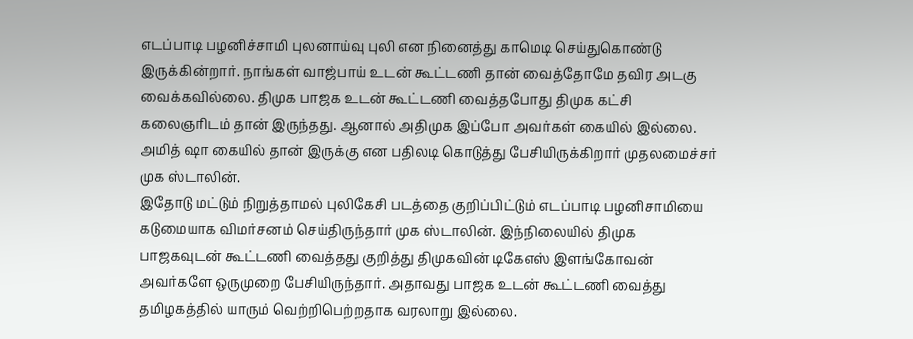எடப்பாடி பழனிச்சாமி புலனாய்வு புலி என நினைத்து காமெடி செய்துகொண்டு இருக்கின்றார். நாங்கள் வாஜ்பாய் உடன் கூட்டணி தான் வைத்தோமே தவிர அடகு வைக்கவில்லை. திமுக பாஜக உடன் கூட்டணி வைத்தபோது திமுக கட்சி கலைஞரிடம் தான் இருந்தது. ஆனால் அதிமுக இப்போ அவர்கள் கையில் இல்லை. அமித் ஷா கையில் தான் இருக்கு என பதிலடி கொடுத்து பேசியிருக்கிறார் முதலமைச்சர் முக ஸ்டாலின்.
இதோடு மட்டும் நிறுத்தாமல் புலிகேசி படத்தை குறிப்பிட்டும் எடப்பாடி பழனிசாமியை கடுமையாக விமர்சனம் செய்திருந்தார் முக ஸ்டாலின். இந்நிலையில் திமுக பாஜகவுடன் கூட்டணி வைத்தது குறித்து திமுகவின் டிகேஎஸ் இளங்கோவன் அவர்களே ஒருமுறை பேசியிருந்தார். அதாவது பாஜக உடன் கூட்டணி வைத்து தமிழகத்தில் யாரும் வெற்றிபெற்றதாக வரலாறு இல்லை.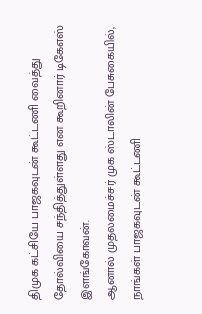திமுக கட்சியே பாஜகவுடன் கூட்டணி வைத்து தோல்வியை சந்தித்துள்ளது என கூறினார் டிகேஎஸ் இளங்கோவன்.
ஆனால் முதலமைச்சர் முக ஸ்டாலின் பேசுகையில், நாங்கள் பாஜகவுடன் கூட்டணி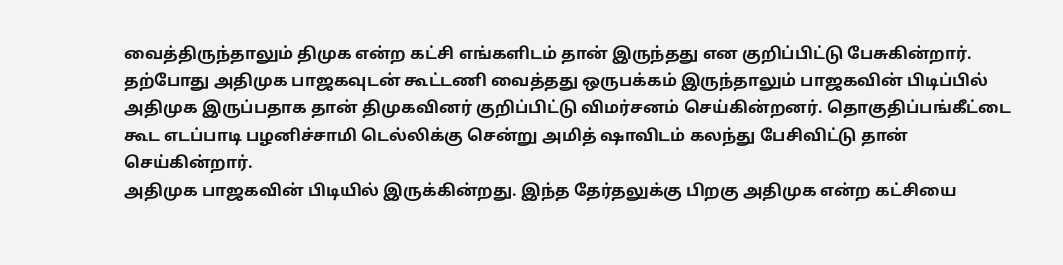வைத்திருந்தாலும் திமுக என்ற கட்சி எங்களிடம் தான் இருந்தது என குறிப்பிட்டு பேசுகின்றார். தற்போது அதிமுக பாஜகவுடன் கூட்டணி வைத்தது ஒருபக்கம் இருந்தாலும் பாஜகவின் பிடிப்பில் அதிமுக இருப்பதாக தான் திமுகவினர் குறிப்பிட்டு விமர்சனம் செய்கின்றனர். தொகுதிப்பங்கீட்டை கூட எடப்பாடி பழனிச்சாமி டெல்லிக்கு சென்று அமித் ஷாவிடம் கலந்து பேசிவிட்டு தான் செய்கின்றார்.
அதிமுக பாஜகவின் பிடியில் இருக்கின்றது. இந்த தேர்தலுக்கு பிறகு அதிமுக என்ற கட்சியை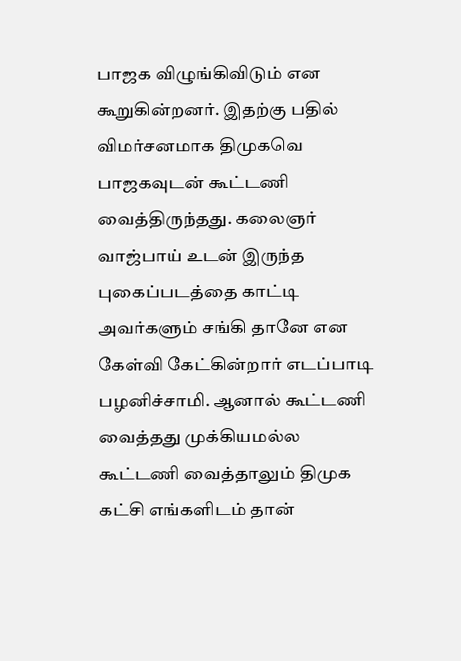பாஜக விழுங்கிவிடும் என கூறுகின்றனர். இதற்கு பதில் விமர்சனமாக திமுகவெ பாஜகவுடன் கூட்டணி வைத்திருந்தது. கலைஞர் வாஜ்பாய் உடன் இருந்த புகைப்படத்தை காட்டி அவர்களும் சங்கி தானே என கேள்வி கேட்கின்றார் எடப்பாடி பழனிச்சாமி. ஆனால் கூட்டணி வைத்தது முக்கியமல்ல கூட்டணி வைத்தாலும் திமுக கட்சி எங்களிடம் தான்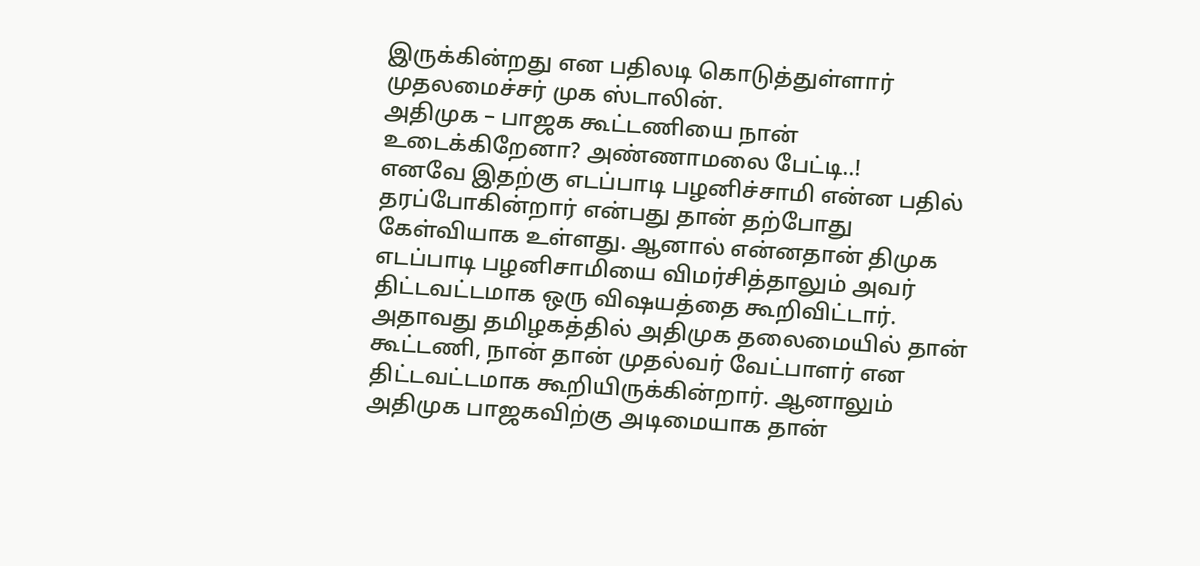இருக்கின்றது என பதிலடி கொடுத்துள்ளார் முதலமைச்சர் முக ஸ்டாலின்.
அதிமுக – பாஜக கூட்டணியை நான் உடைக்கிறேனா? அண்ணாமலை பேட்டி..!
எனவே இதற்கு எடப்பாடி பழனிச்சாமி என்ன பதில் தரப்போகின்றார் என்பது தான் தற்போது கேள்வியாக உள்ளது. ஆனால் என்னதான் திமுக எடப்பாடி பழனிசாமியை விமர்சித்தாலும் அவர் திட்டவட்டமாக ஒரு விஷயத்தை கூறிவிட்டார். அதாவது தமிழகத்தில் அதிமுக தலைமையில் தான் கூட்டணி, நான் தான் முதல்வர் வேட்பாளர் என திட்டவட்டமாக கூறியிருக்கின்றார். ஆனாலும் அதிமுக பாஜகவிற்கு அடிமையாக தான்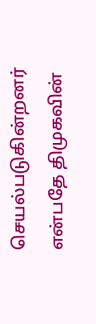செயல்படுகின்றனர் என்பதே திமுகவின்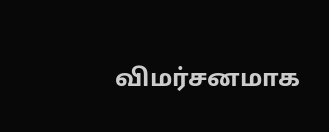விமர்சனமாக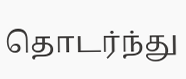தொடர்ந்து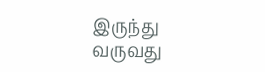இருந்து வருவது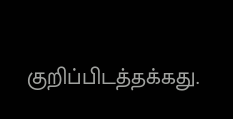குறிப்பிடத்தக்கது.